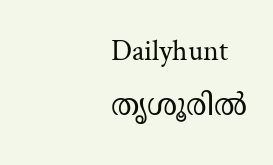Dailyhunt
തൃശൂരില്‍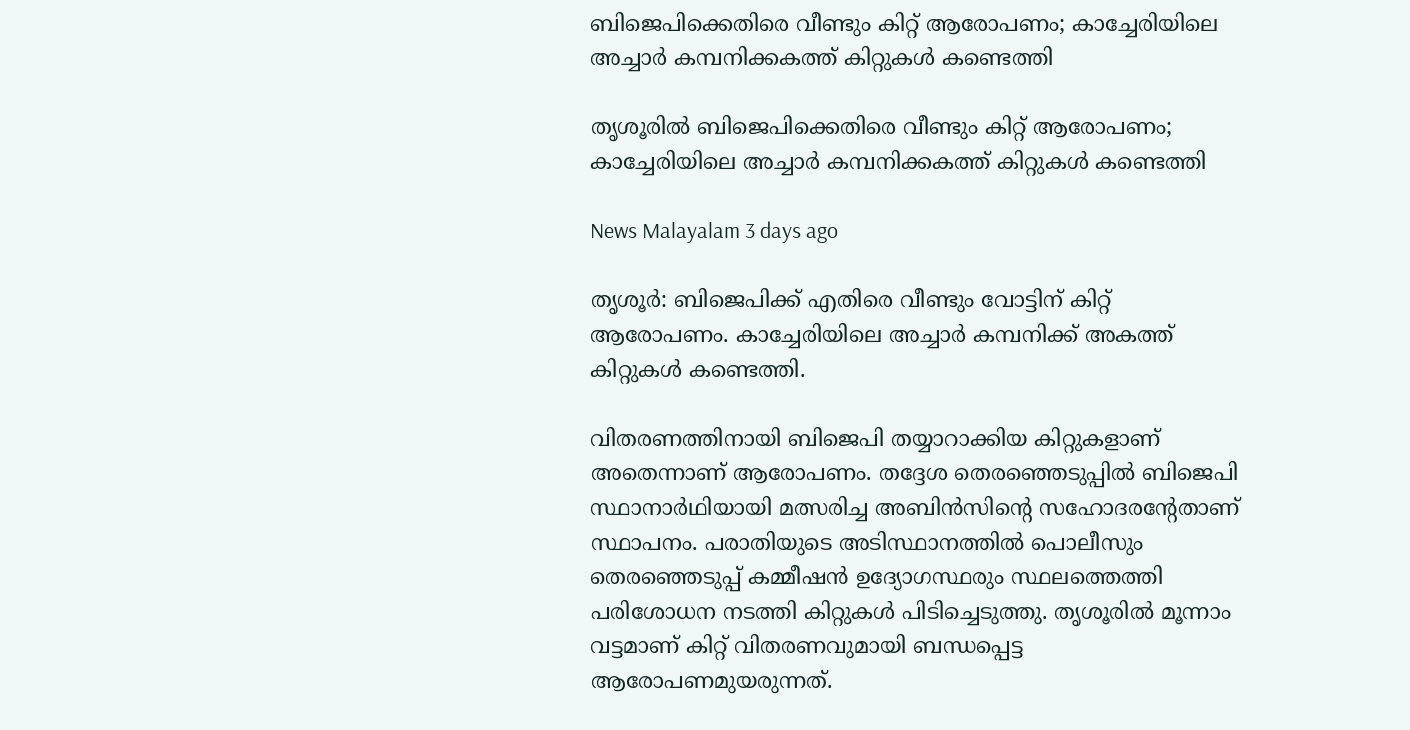ബിജെപിക്കെതിരെ വീണ്ടും കിറ്റ് ആരോപണം; കാച്ചേരിയിലെ അച്ചാര്‍ കമ്പനിക്കകത്ത് കിറ്റുകള്‍ കണ്ടെത്തി

തൃശൂരില്‍ ബിജെപിക്കെതിരെ വീണ്ടും കിറ്റ് ആരോപണം; കാച്ചേരിയിലെ അച്ചാര്‍ കമ്പനിക്കകത്ത് കിറ്റുകള്‍ കണ്ടെത്തി

News Malayalam 3 days ago

തൃശൂർ: ബിജെപിക്ക് എതിരെ വീണ്ടും വോട്ടിന് കിറ്റ് ആരോപണം. കാച്ചേരിയിലെ അച്ചാർ കമ്പനിക്ക് അകത്ത് കിറ്റുകള്‍ കണ്ടെത്തി.

വിതരണത്തിനായി ബിജെപി തയ്യാറാക്കിയ കിറ്റുകളാണ് അതെന്നാണ് ആരോപണം. തദ്ദേശ തെരഞ്ഞെടുപ്പില്‍ ബിജെപി സ്ഥാനാർഥിയായി മത്സരിച്ച അബിൻസിന്റെ സഹോദരന്റേതാണ് സ്ഥാപനം. പരാതിയുടെ അടിസ്ഥാനത്തില്‍ പൊലീസും തെരഞ്ഞെടുപ്പ് കമ്മീഷൻ ഉദ്യോഗസ്ഥരും സ്ഥലത്തെത്തി പരിശോധന നടത്തി കിറ്റുകള്‍ പിടിച്ചെടുത്തു. തൃശൂരില്‍ മൂന്നാം വട്ടമാണ് കിറ്റ് വിതരണവുമായി ബന്ധപ്പെട്ട ആരോപണമുയരുന്നത്.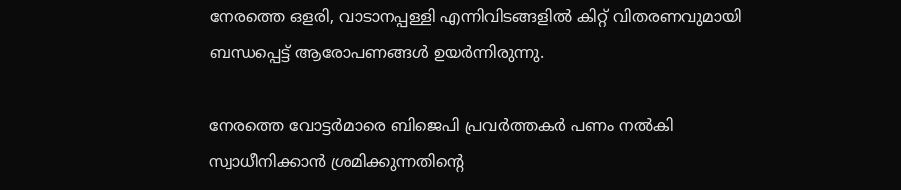നേരത്തെ ഒളരി, വാടാനപ്പള്ളി എന്നിവിടങ്ങളില്‍ കിറ്റ് വിതരണവുമായി ബന്ധപ്പെട്ട് ആരോപണങ്ങള്‍ ഉയർന്നിരുന്നു.

നേരത്തെ വോട്ടർമാരെ ബിജെപി പ്രവർത്തകർ പണം നല്‍കി സ്വാധീനിക്കാൻ ശ്രമിക്കുന്നതിൻ്റെ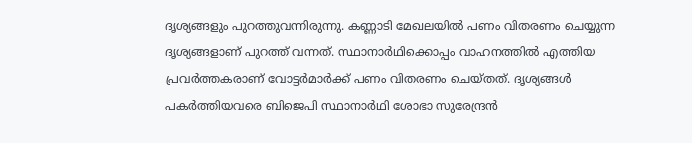ദൃശ്യങ്ങളും പുറത്തുവന്നിരുന്നു. കണ്ണാടി മേഖലയില്‍ പണം വിതരണം ചെയ്യുന്ന ദൃശ്യങ്ങളാണ് പുറത്ത് വന്നത്. സ്ഥാനാർഥിക്കൊപ്പം വാഹനത്തില്‍ എത്തിയ പ്രവർത്തകരാണ് വോട്ടർമാർക്ക് പണം വിതരണം ചെയ്തത്. ദൃശ്യങ്ങള്‍ പകർത്തിയവരെ ബിജെപി സ്ഥാനാർഥി ശോഭാ സുരേന്ദ്രൻ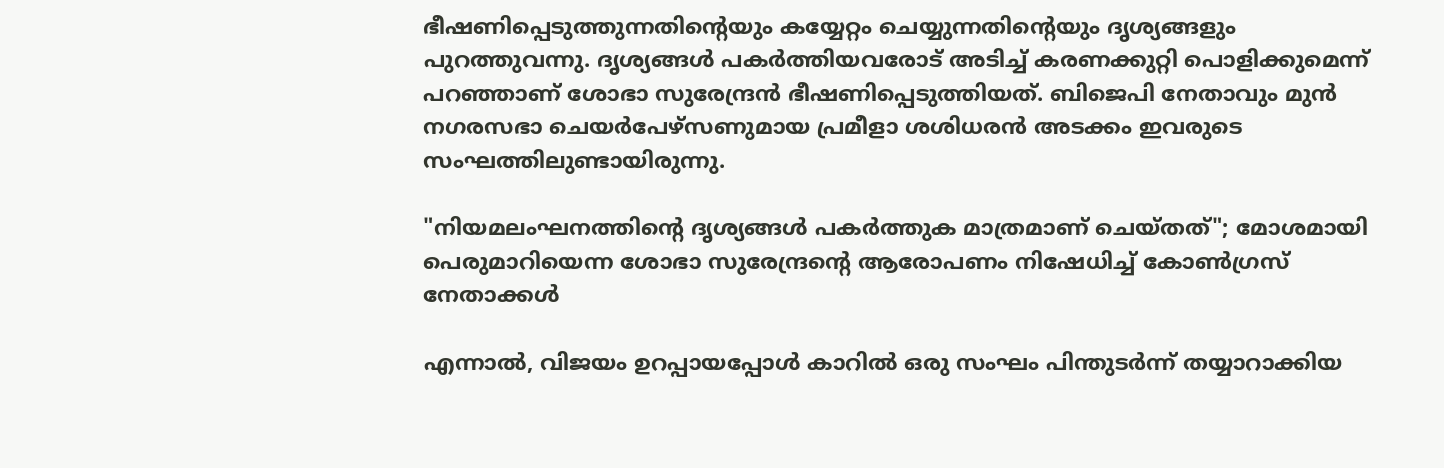ഭീഷണിപ്പെടുത്തുന്നതിൻ്റെയും കയ്യേറ്റം ചെയ്യുന്നതിൻ്റെയും ദൃശ്യങ്ങളും പുറത്തുവന്നു. ദൃശ്യങ്ങള്‍ പകർത്തിയവരോട് അടിച്ച്‌ കരണക്കുറ്റി പൊളിക്കുമെന്ന് പറഞ്ഞാണ് ശോഭാ സുരേന്ദ്രൻ ഭീഷണിപ്പെടുത്തിയത്. ബിജെപി നേതാവും മുൻ നഗരസഭാ ചെയർപേഴ്സണുമായ പ്രമീളാ ശശിധരൻ അടക്കം ഇവരുടെ സംഘത്തിലുണ്ടായിരുന്നു.

"നിയമലംഘനത്തിൻ്റെ ദൃശ്യങ്ങള്‍ പകർത്തുക മാത്രമാണ് ചെയ്തത്"; മോശമായി പെരുമാറിയെന്ന ശോഭാ സുരേന്ദ്രൻ്റെ ആരോപണം നിഷേധിച്ച്‌ കോണ്‍ഗ്രസ് നേതാക്കള്‍

എന്നാല്‍, വിജയം ഉറപ്പായപ്പോള്‍ കാറില്‍ ഒരു സംഘം പിന്തുടർന്ന് തയ്യാറാക്കിയ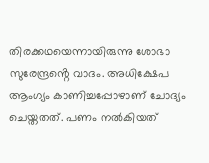തിരക്കഥയെന്നായിരുന്നു ശോഭാ സുരേന്ദ്രൻ്റെ വാദം. അധിക്ഷേപ ആംഗ്യം കാണിച്ചപ്പോഴാണ് ചോദ്യം ചെയ്തതത്. പണം നല്‍കിയത്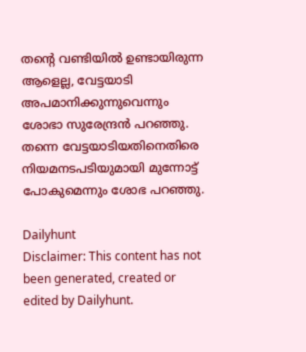തന്റെ വണ്ടിയില്‍ ഉണ്ടായിരുന്ന ആളെല്ല, വേട്ടയാടി അപമാനിക്കുന്നുവെന്നും ശോഭാ സുരേന്ദ്രൻ പറഞ്ഞു. തന്നെ വേട്ടയാടിയതിനെതിരെ നിയമനടപടിയുമായി മുന്നോട്ട് പോകുമെന്നും ശോഭ പറഞ്ഞു.

Dailyhunt
Disclaimer: This content has not been generated, created or edited by Dailyhunt.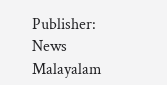Publisher: News Malayalam